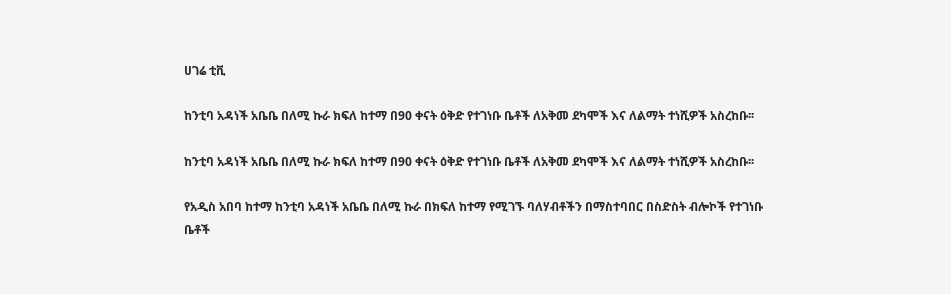ሀገሬ ቲቪ

ከንቲባ አዳነች አቤቤ በለሚ ኩራ ክፍለ ከተማ በ90 ቀናት ዕቅድ የተገነቡ ቤቶች ለአቅመ ደካሞች እና ለልማት ተነሺዎች አስረከቡ፡፡

ከንቲባ አዳነች አቤቤ በለሚ ኩራ ክፍለ ከተማ በ90 ቀናት ዕቅድ የተገነቡ ቤቶች ለአቅመ ደካሞች እና ለልማት ተነሺዎች አስረከቡ፡፡

የአዲስ አበባ ከተማ ከንቲባ አዳነች አቤቤ በለሚ ኩራ በክፍለ ከተማ የሚገኙ ባለሃብቶችን በማስተባበር በስድስት ብሎኮች የተገነቡ ቤቶች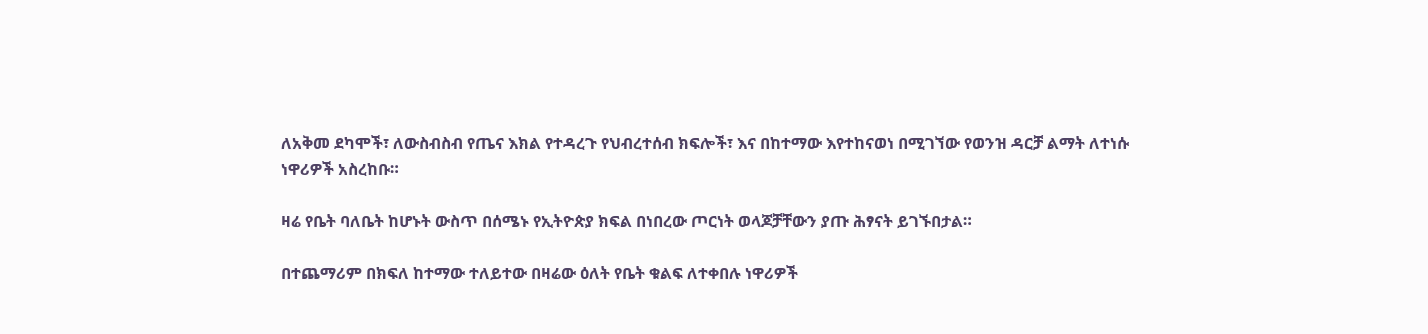ለአቅመ ደካሞች፣ ለውስብስብ የጤና እክል የተዳረጉ የህብረተሰብ ክፍሎች፣ እና በከተማው እየተከናወነ በሚገኘው የወንዝ ዳርቻ ልማት ለተነሱ ነዋሪዎች አስረከቡ።

ዛሬ የቤት ባለቤት ከሆኑት ውስጥ በሰሜኑ የኢትዮጵያ ክፍል በነበረው ጦርነት ወላጆቻቸውን ያጡ ሕፃናት ይገኙበታል።

በተጨማሪም በክፍለ ከተማው ተለይተው በዛሬው ዕለት የቤት ቁልፍ ለተቀበሉ ነዋሪዎች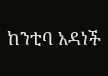ከንቲባ አዳነች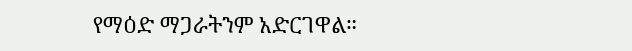የማዕድ ማጋራትንም አድርገዋል።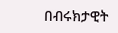በብሩክታዊት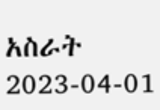አስራት
2023-04-01